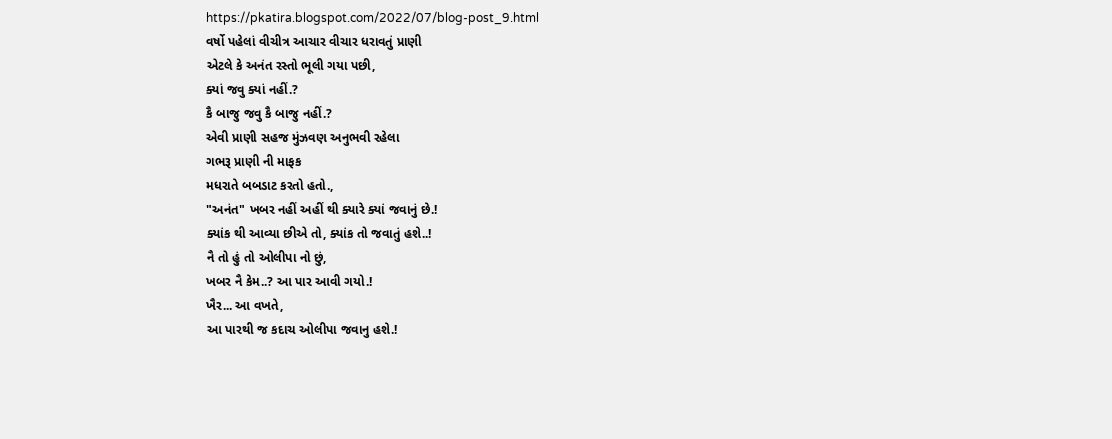https://pkatira.blogspot.com/2022/07/blog-post_9.html
વર્ષો પહેલાં વીચીત્ર આચાર વીચાર ધરાવતું પ્રાણી
એટલે કે અનંત રસ્તો ભૂલી ગયા પછી,
ક્યાં જવુ ક્યાં નહીં.?
કૈ બાજુ જવુ કૈ બાજુ નહીં.?
એવી પ્રાણી સહજ મુંઝવણ અનુભવી રહેલા
ગભરૂ પ્રાણી ની માફક
મધરાતે બબડાટ કરતો હતો.,
"અનંત" ખબર નહીં અહીં થી ક્યારે ક્યાં જવાનું છે.!
ક્યાંક થી આવ્યા છીએ તો, ક્યાંક તો જવાતું હશે..!
નૈ તો હું તો ઓલીપા નો છું,
ખબર નૈ કેમ..? આ પાર આવી ગયો.!
ખૈર... આ વખતે,
આ પારથી જ કદાચ ઓલીપા જવાનુ હશે.!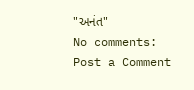"અનંત"
No comments:
Post a Comment